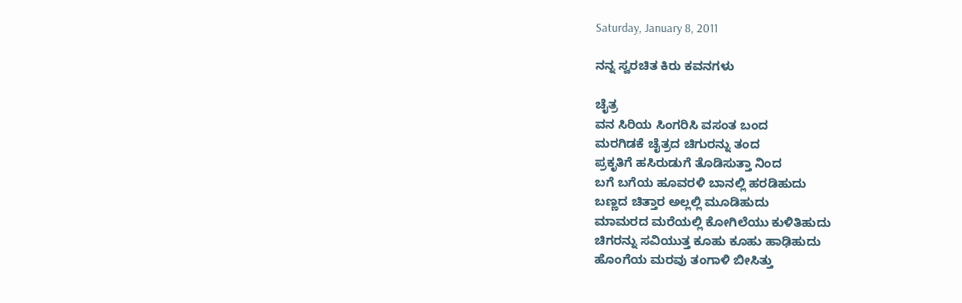Saturday, January 8, 2011

ನನ್ನ ಸ್ವರಚಿತ ಕಿರು ಕವನಗಳು

ಚೈತ್ರ
ವನ ಸಿರಿಯ ಸಿಂಗರಿಸಿ ವಸಂತ ಬಂದ
ಮರಗಿಡಕೆ ಚೈತ್ರದ ಚಿಗುರನ್ನು ತಂದ
ಪ್ರಕೃತಿಗೆ ಹಸಿರುಡುಗೆ ತೊಡಿಸುತ್ತಾ ನಿಂದ
ಬಗೆ ಬಗೆಯ ಹೂವರಳಿ ಬಾನಲ್ಲಿ ಹರಡಿಹುದು
ಬಣ್ಣದ ಚಿತ್ತಾರ ಅಲ್ಲಲ್ಲಿ ಮೂಡಿಹುದು
ಮಾಮರದ ಮರೆಯಲ್ಲಿ ಕೋಗಿಲೆಯು ಕುಳಿತಿಹುದು
ಚಿಗರನ್ನು ಸವಿಯುತ್ತ ಕೂಹು ಕೂಹು ಹಾಢಿಹುದು
ಹೊಂಗೆಯ ಮರವು ತಂಗಾಳಿ ಬೀಸಿತ್ತು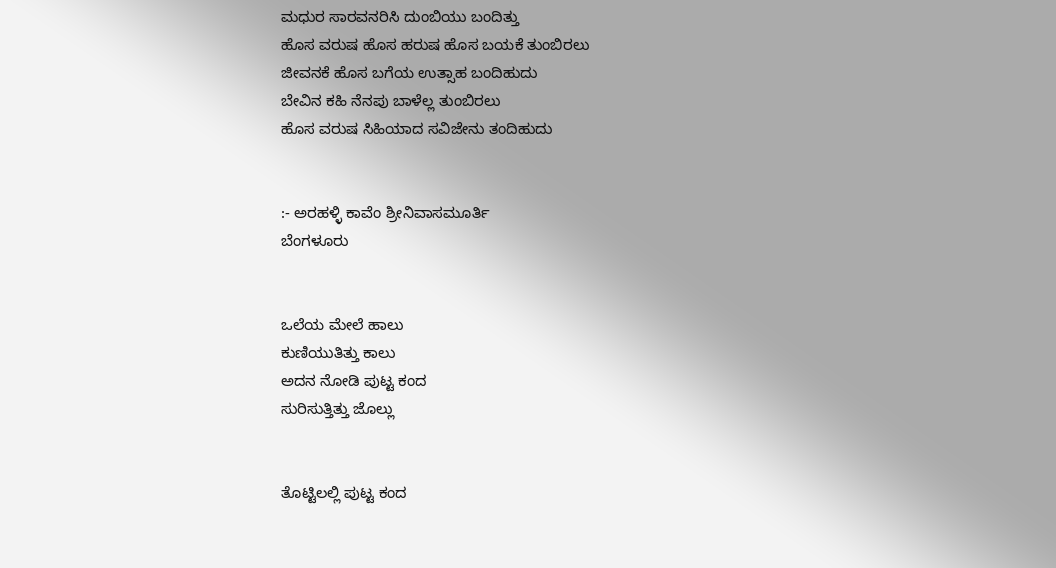ಮಧುರ ಸಾರವನರಿಸಿ ದುಂಬಿಯು ಬಂದಿತ್ತು
ಹೊಸ ವರುಷ ಹೊಸ ಹರುಷ ಹೊಸ ಬಯಕೆ ತುಂಬಿರಲು
ಜೀವನಕೆ ಹೊಸ ಬಗೆಯ ಉತ್ಸಾಹ ಬಂದಿಹುದು
ಬೇವಿನ ಕಹಿ ನೆನಪು ಬಾಳೆಲ್ಲ ತುಂಬಿರಲು
ಹೊಸ ವರುಷ ಸಿಹಿಯಾದ ಸವಿಜೇನು ತಂದಿಹುದು


:- ಅರಹಳ್ಳಿ ಕಾವೆಂ ಶ್ರೀನಿವಾಸಮೂರ್ತಿ
ಬೆಂಗಳೂರು


ಒಲೆಯ ಮೇಲೆ ಹಾಲು
ಕುಣಿಯುತಿತ್ತು ಕಾಲು
ಅದನ ನೋಡಿ ಪುಟ್ಟ ಕಂದ
ಸುರಿಸುತ್ತಿತ್ತು ಜೊಲ್ಲು


ತೊಟ್ಟಿಲಲ್ಲಿ ಪುಟ್ಟ ಕಂದ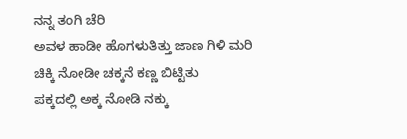ನನ್ನ ತಂಗಿ ಚೆರಿ
ಅವಳ ಹಾಡೀ ಹೊಗಳುತಿತ್ತು ಜಾಣ ಗಿಳಿ ಮರಿ
ಚಿಕ್ಕಿ ನೋಡೀ ಚಕ್ಕನೆ ಕಣ್ಣ ಬಿಟ್ಟಿತು
ಪಕ್ಕದಲ್ಲಿ ಅಕ್ಕ ನೋಡಿ ನಕ್ಕು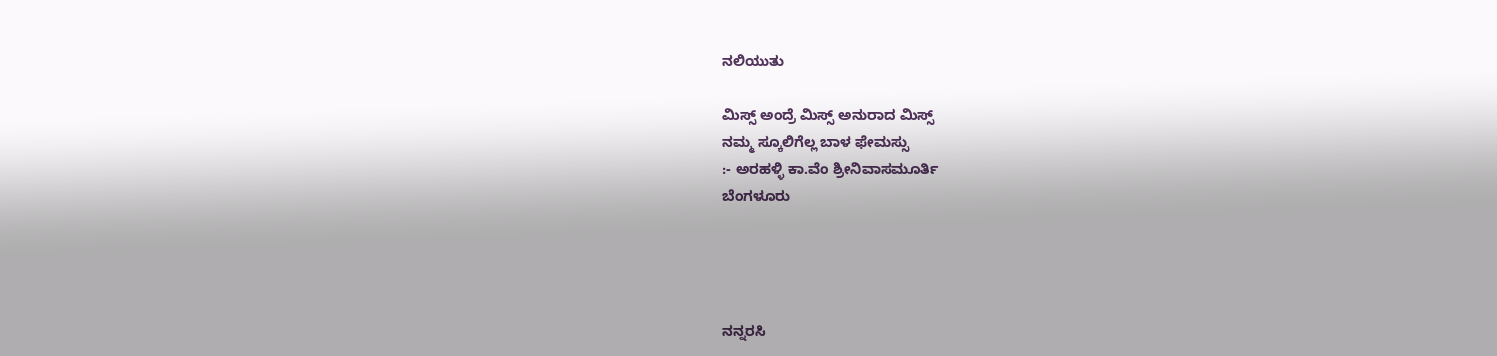ನಲಿಯುತು

ಮಿಸ್ಸ್ ಅಂದ್ರೆ ಮಿಸ್ಸ್ ಅನುರಾದ ಮಿಸ್ಸ್
ನಮ್ಮ ಸ್ಕೂಲಿಗೆಲ್ಲ ಬಾಳ ಫೇಮಸ್ಸು
:- ಅರಹಳ್ಳಿ ಕಾ.ವೆಂ ಶ್ರೀನಿವಾಸಮೂರ್ತಿ
ಬೆಂಗಳೂರು




ನನ್ನರಸಿ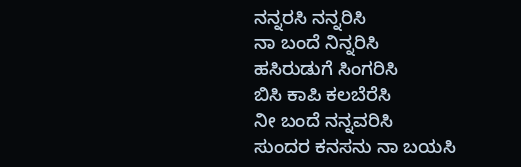ನನ್ನರಸಿ ನನ್ನರಿಸಿ
ನಾ ಬಂದೆ ನಿನ್ನರಿಸಿ
ಹಸಿರುಡುಗೆ ಸಿಂಗರಿಸಿ
ಬಿಸಿ ಕಾಪಿ ಕಲಬೆರೆಸಿ
ನೀ ಬಂದೆ ನನ್ನವರಿಸಿ
ಸುಂದರ ಕನಸನು ನಾ ಬಯಸಿ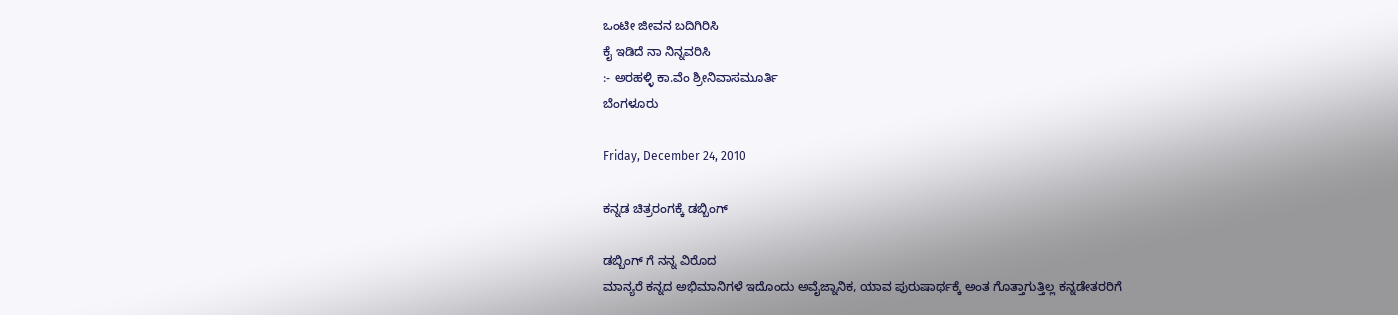ಒಂಟೀ ಜೀವನ ಬದಿಗಿರಿಸಿ
ಕೈ ಇಡಿದೆ ನಾ ನಿನ್ನವರಿಸಿ
:- ಅರಹಳ್ಳಿ ಕಾ.ವೆಂ ಶ್ರೀನಿವಾಸಮೂರ್ತಿ
ಬೆಂಗಳೂರು

Friday, December 24, 2010

ಕನ್ನಡ ಚಿತ್ರರಂಗಕ್ಕೆ ಡಬ್ಬಿಂಗ್

ಡಬ್ಬಿಂಗ್ ಗೆ ನನ್ನ ವಿರೊದ
ಮಾನ್ಯರೆ ಕನ್ನದ ಅಭಿಮಾನಿಗಳೆ ಇದೊಂದು ಅವೈಜ್ನಾನಿಕ, ಯಾವ ಪುರುಷಾರ್ಥಕ್ಕೆ ಅಂತ ಗೊತ್ತಾಗುತ್ತಿಲ್ಲ ಕನ್ನಡೇತರರಿಗೆ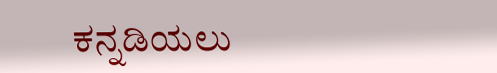ಕನ್ನಡಿಯಲು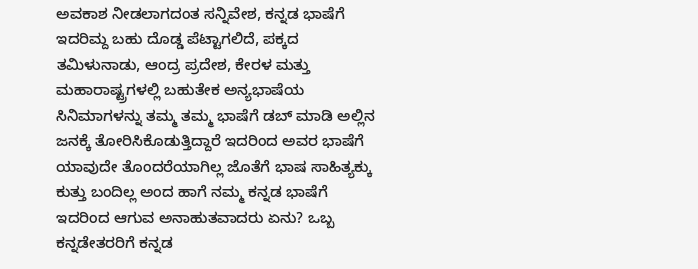ಅವಕಾಶ ನೀಡಲಾಗದಂತ ಸನ್ನಿವೇಶ, ಕನ್ನಡ ಭಾಷೆಗೆ ಇದರಿಮ್ದ ಬಹು ದೊಡ್ಡ ಪೆಟ್ಟಾಗಲಿದೆ, ಪಕ್ಕದ ತಮಿಳುನಾಡು, ಆಂದ್ರ ಪ್ರದೇಶ, ಕೇರಳ ಮತ್ತು ಮಹಾರಾಷ್ಟ್ರಗಳಲ್ಲಿ ಬಹುತೇಕ ಅನ್ಯಭಾಷೆಯ ಸಿನಿಮಾಗಳನ್ನು ತಮ್ಮ ತಮ್ಮ ಭಾಷೆಗೆ ಡಬ್ ಮಾಡಿ ಅಲ್ಲಿನ ಜನಕ್ಕೆ ತೋರಿಸಿಕೊಡುತ್ತಿದ್ದಾರೆ ಇದರಿಂದ ಅವರ ಭಾಷೆಗೆ ಯಾವುದೇ ತೊಂದರೆಯಾಗಿಲ್ಲ ಜೊತೆಗೆ ಭಾಷ ಸಾಹಿತ್ಯಕ್ಕು ಕುತ್ತು ಬಂದಿಲ್ಲ ಅಂದ ಹಾಗೆ ನಮ್ಮ ಕನ್ನಡ ಭಾಷೆಗೆ ಇದರಿಂದ ಆಗುವ ಅನಾಹುತವಾದರು ಏನು? ಒಬ್ಬ ಕನ್ನಡೇತರರಿಗೆ ಕನ್ನಡ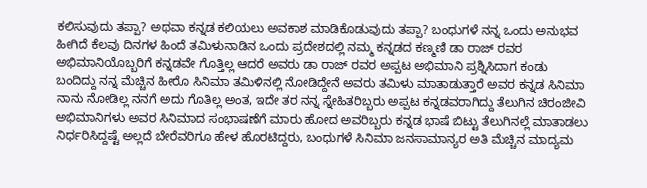ಕಲಿಸುವುದು ತಪ್ಪಾ? ಅಥವಾ ಕನ್ನಡ ಕಲಿಯಲು ಅವಕಾಶ ಮಾಡಿಕೊಡುವುದು ತಪ್ಪಾ? ಬಂಧುಗಳೆ ನನ್ನ ಒಂದು ಅನುಭವ ಹೀಗಿದೆ ಕೆಲವು ದಿನಗಳ ಹಿಂದೆ ತಮಿಳುನಾಡಿನ ಒಂದು ಪ್ರದೇಶದಲ್ಲಿ ನಮ್ಮ ಕನ್ನಡದ ಕಣ್ಮಣಿ ಡಾ ರಾಜ್ ರವರ ಅಭಿಮಾನಿಯೊಬ್ಬರಿಗೆ ಕನ್ನಡವೇ ಗೊತ್ತಿಲ್ಲ ಆದರೆ ಅವರು ಡಾ ರಾಜ್ ರವರ ಅಪ್ಪಟ ಅಭಿಮಾನಿ ಪ್ರಶ್ನಿಸಿದಾಗ ಕಂಡು ಬಂದಿದ್ದು ನನ್ನ ಮೆಚ್ಚಿನ ಹೀರೊ ಸಿನಿಮಾ ತಮಿಳಿನಲ್ಲಿ ನೋಡಿದ್ದೇನೆ ಅವರು ತಮಿಳು ಮಾತಾಡುತ್ತಾರೆ ಅವರ ಕನ್ನಡ ಸಿನಿಮಾ ನಾನು ನೋಡಿಲ್ಲ ನನಗೆ ಅದು ಗೊತಿಲ್ಲ ಅಂತ, ಇದೇ ತರ ನನ್ನ ಸ್ನೇಹಿತರಿಬ್ಬರು ಅಪ್ಪಟ ಕನ್ನಡವರಾಗಿದ್ದು ತೆಲುಗಿನ ಚಿರಂಜೀವಿ ಅಭಿಮಾನಿಗಳು ಅವರ ಸಿನಿಮಾದ ಸಂಭಾಷಣೆಗೆ ಮಾರು ಹೋದ ಅವರಿಬ್ಬರು ಕನ್ನಡ ಭಾಷೆ ಬಿಟ್ಟು ತೆಲುಗಿನಲ್ಲೆ ಮಾತಾಡಲು ನಿರ್ಧರಿಸಿದ್ದಷ್ಟೆ ಅಲ್ಲದೆ ಬೇರೆವರಿಗೂ ಹೇಳ ಹೊರಟಿದ್ದರು, ಬಂಧುಗಳೆ ಸಿನಿಮಾ ಜನಸಾಮಾನ್ಯರ ಅತಿ ಮೆಚ್ಚಿನ ಮಾದ್ಯಮ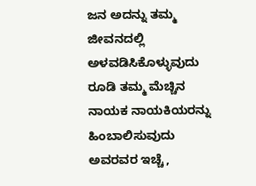ಜನ ಅದನ್ನು ತಮ್ಮ ಜೀವನದಲ್ಲಿ ಅಳವಡಿಸಿಕೊಳ್ಳುವುದು ರೂಡಿ ತಮ್ಮ ಮೆಚ್ಚಿನ ನಾಯಕ ನಾಯಕಿಯರನ್ನು ಹಿಂಬಾಲಿಸುವುದು ಅವರವರ ಇಚ್ಚೆ,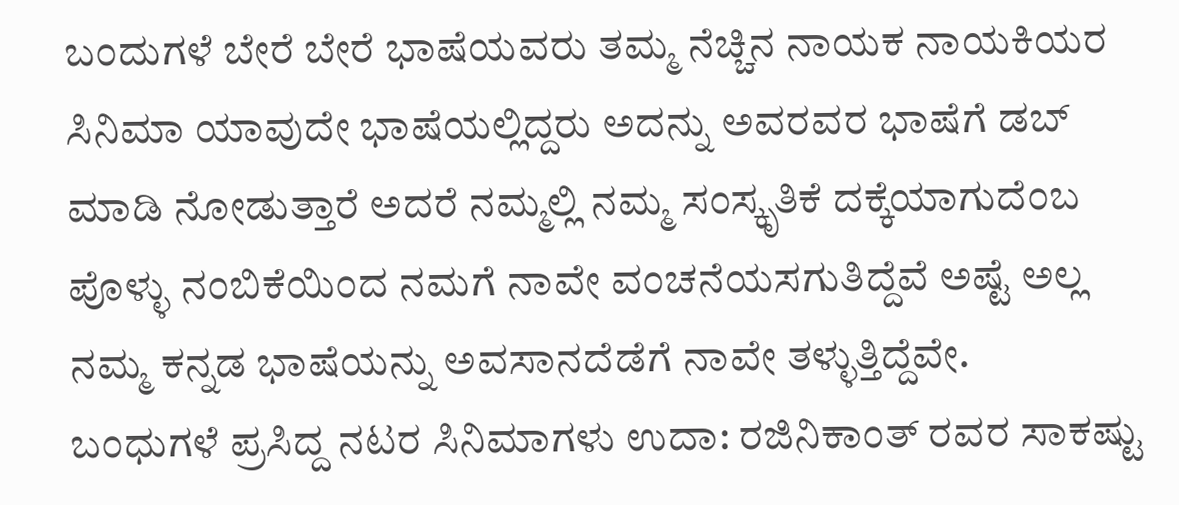ಬಂದುಗಳೆ ಬೇರೆ ಬೇರೆ ಭಾಷೆಯವರು ತಮ್ಮ ನೆಚ್ಚಿನ ನಾಯಕ ನಾಯಕಿಯರ ಸಿನಿಮಾ ಯಾವುದೇ ಭಾಷೆಯಲ್ಲಿದ್ದರು ಅದನ್ನು ಅವರವರ ಭಾಷೆಗೆ ಡಬ್ ಮಾಡಿ ನೋಡುತ್ತಾರೆ ಅದರೆ ನಮ್ಮಲ್ಲಿ ನಮ್ಮ ಸಂಸ್ಕೃತಿಕೆ ದಕ್ಕೆಯಾಗುದೆಂಬ ಪೊಳ್ಳು ನಂಬಿಕೆಯಿಂದ ನಮಗೆ ನಾವೇ ವಂಚನೆಯಸಗುತಿದ್ದೆವೆ ಅಷ್ಟೆ ಅಲ್ಲ ನಮ್ಮ ಕನ್ನಡ ಭಾಷೆಯನ್ನು ಅವಸಾನದೆಡೆಗೆ ನಾವೇ ತಳ್ಳುತ್ತಿದ್ದೆವೇ.
ಬಂಧುಗಳೆ ಪ್ರಸಿದ್ದ ನಟರ ಸಿನಿಮಾಗಳು ಉದಾ: ರಜಿನಿಕಾಂತ್ ರವರ ಸಾಕಷ್ಟು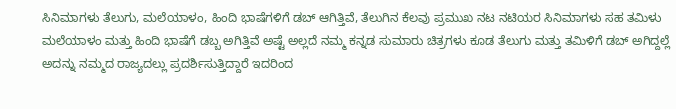ಸಿನಿಮಾಗಳು ತೆಲುಗು, ಮಲೆಯಾಳಂ, ಹಿಂದಿ ಭಾಷೆಗಳಿಗೆ ಡಬ್ ಆಗಿತ್ತಿವೆ, ತೆಲುಗಿನ ಕೆಲವು ಪ್ರಮುಖ ನಟ ನಟಿಯರ ಸಿನಿಮಾಗಳು ಸಹ ತಮಿಳು ಮಲೆಯಾಳಂ ಮತ್ತು ಹಿಂದಿ ಭಾಷೆಗೆ ಡಬ್ಬ ಅಗಿತ್ತಿವೆ ಅಷ್ಟೆ ಅಲ್ಲದೆ ನಮ್ಮ ಕನ್ನಡ ಸುಮಾರು ಚಿತ್ರಗಳು ಕೂಡ ತೆಲುಗು ಮತ್ತು ತಮಿಳಿಗೆ ಡಬ್ ಅಗಿದ್ದಲ್ಲೆ ಅದನ್ನು ನಮ್ಮದ ರಾಜ್ಯದಲ್ಲು ಪ್ರದರ್ಶಿಸುತ್ತಿದ್ದಾರೆ ಇದರಿಂದ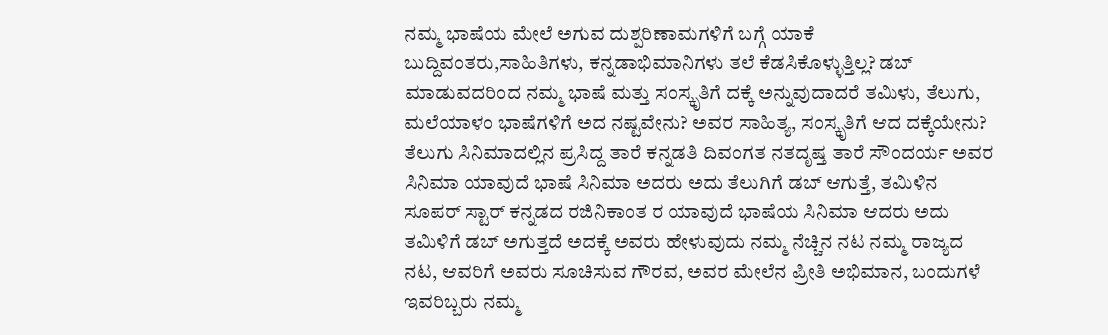ನಮ್ಮ ಭಾಷೆಯ ಮೇಲೆ ಅಗುವ ದುಶ್ಪರಿಣಾಮಗಳಿಗೆ ಬಗ್ಗೆ ಯಾಕೆ ಬುದ್ದಿವಂತರು,ಸಾಹಿತಿಗಳು, ಕನ್ನಡಾಭಿಮಾನಿಗಳು ತಲೆ ಕೆಡಸಿಕೊಳ್ಳುತ್ತಿಲ್ಲ? ಡಬ್ ಮಾಡುವದರಿಂದ ನಮ್ಮ ಭಾಷೆ ಮತ್ತು ಸಂಸ್ಕೃತಿಗೆ ದಕ್ಕೆ ಅನ್ನುವುದಾದರೆ ತಮಿಳು, ತೆಲುಗು, ಮಲೆಯಾಳಂ ಭಾಷೆಗಳಿಗೆ ಅದ ನಷ್ಟವೇನು? ಅವರ ಸಾಹಿತ್ಯ, ಸಂಸ್ಕೃತಿಗೆ ಆದ ದಕ್ಕೆಯೇನು?
ತೆಲುಗು ಸಿನಿಮಾದಲ್ಲಿನ ಪ್ರಸಿದ್ದ ತಾರೆ ಕನ್ನಡತಿ ದಿವಂಗತ ನತದೃಷ್ತ ತಾರೆ ಸೌಂದರ್ಯ ಅವರ ಸಿನಿಮಾ ಯಾವುದೆ ಭಾಷೆ ಸಿನಿಮಾ ಅದರು ಅದು ತೆಲುಗಿಗೆ ಡಬ್ ಆಗುತ್ತೆ, ತಮಿಳಿನ ಸೂಪರ್ ಸ್ಟಾರ್ ಕನ್ನಡದ ರಜಿನಿಕಾಂತ ರ ಯಾವುದೆ ಭಾಷೆಯ ಸಿನಿಮಾ ಆದರು ಅದು ತಮಿಳಿಗೆ ಡಬ್ ಅಗುತ್ತದೆ ಅದಕ್ಕೆ ಅವರು ಹೇಳುವುದು ನಮ್ಮ ನೆಚ್ಚಿನ ನಟ ನಮ್ಮ ರಾಜ್ಯದ ನಟ, ಆವರಿಗೆ ಅವರು ಸೂಚಿಸುವ ಗೌರವ, ಅವರ ಮೇಲೆನ ಪ್ರೀತಿ ಅಭಿಮಾನ, ಬಂದುಗಳೆ ಇವರಿಬ್ಬರು ನಮ್ಮ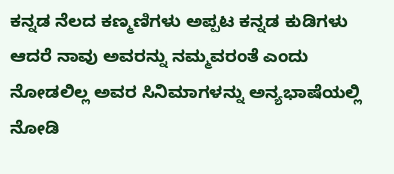ಕನ್ನಡ ನೆಲದ ಕಣ್ಮಣಿಗಳು ಅಪ್ಪಟ ಕನ್ನಡ ಕುಡಿಗಳು ಆದರೆ ನಾವು ಅವರನ್ನು ನಮ್ಮವರಂತೆ ಎಂದು ನೋಡಲಿಲ್ಲ ಅವರ ಸಿನಿಮಾಗಳನ್ನು ಅನ್ಯಭಾಷೆಯಲ್ಲಿ ನೋಡಿ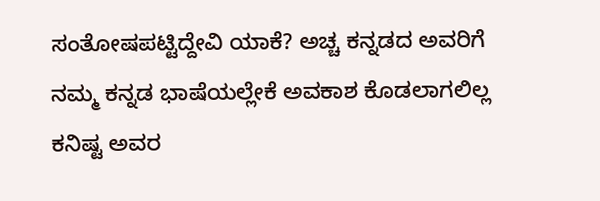ಸಂತೋಷಪಟ್ಟಿದ್ದೇವಿ ಯಾಕೆ? ಅಚ್ಚ ಕನ್ನಡದ ಅವರಿಗೆ ನಮ್ಮ ಕನ್ನಡ ಭಾಷೆಯಲ್ಲೇಕೆ ಅವಕಾಶ ಕೊಡಲಾಗಲಿಲ್ಲ ಕನಿಷ್ಟ ಅವರ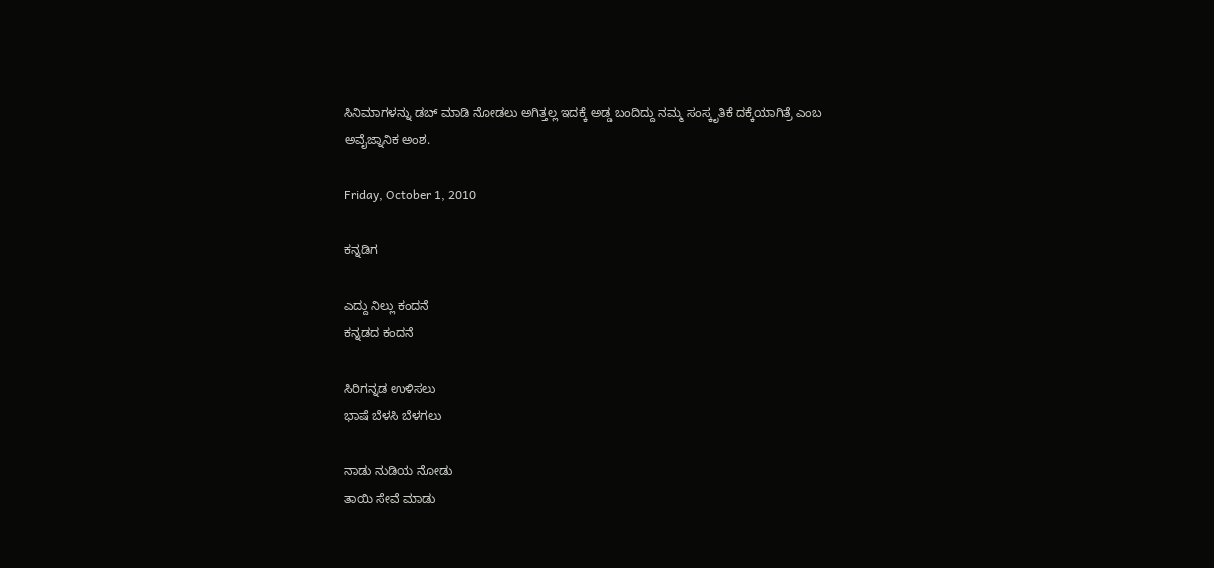ಸಿನಿಮಾಗಳನ್ನು ಡಬ್ ಮಾಡಿ ನೋಡಲು ಅಗಿತ್ತಲ್ಲ ಇದಕ್ಕೆ ಅಡ್ಡ ಬಂದಿದ್ದು ನಮ್ಮ ಸಂಸ್ಕೃತಿಕೆ ದಕ್ಕೆಯಾಗಿತ್ರೆ ಎಂಬ ಅವೈಜ್ನಾನಿಕ ಅಂಶ.

Friday, October 1, 2010

ಕನ್ನಡಿಗ

ಎದ್ದು ನಿಲ್ಲು ಕಂದನೆ
ಕನ್ನಡದ ಕಂದನೆ

ಸಿರಿಗನ್ನಡ ಉಳಿಸಲು
ಭಾಷೆ ಬೆಳಸಿ ಬೆಳಗಲು

ನಾಡು ನುಡಿಯ ನೋಡು
ತಾಯಿ ಸೇವೆ ಮಾಡು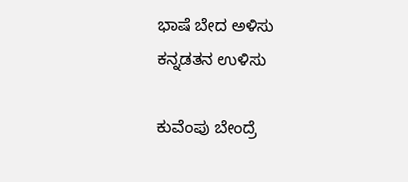ಭಾಷೆ ಬೇದ ಅಳಿಸು
ಕನ್ನಡತನ ಉಳಿಸು

ಕುವೆಂಪು ಬೇಂದ್ರೆ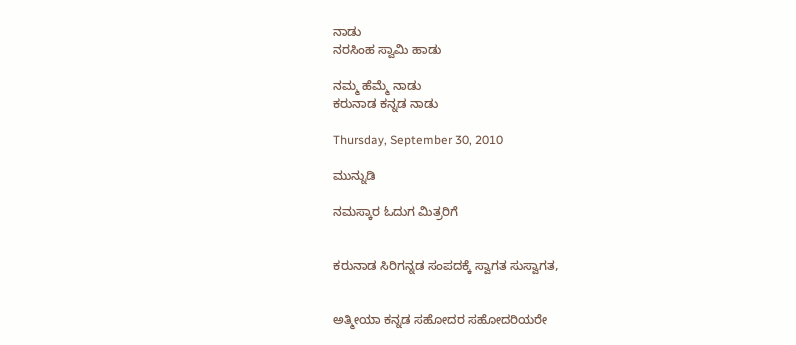ನಾಡು
ನರಸಿಂಹ ಸ್ವಾಮಿ ಹಾಡು

ನಮ್ಮ ಹೆಮ್ಮೆ ನಾಡು
ಕರುನಾಡ ಕನ್ನಡ ನಾಡು

Thursday, September 30, 2010

ಮುನ್ನುಡಿ

ನಮಸ್ಕಾರ ಓದುಗ ಮಿತ್ರರಿಗೆ


ಕರುನಾಡ ಸಿರಿಗನ್ನಡ ಸಂಪದಕ್ಕೆ ಸ್ವಾಗತ ಸುಸ್ವಾಗತ,


ಅತ್ಮೀಯಾ ಕನ್ನಡ ಸಹೋದರ ಸಹೋದರಿಯರೇ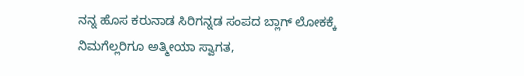ನನ್ನ ಹೊಸ ಕರುನಾಡ ಸಿರಿಗನ್ನಡ ಸಂಪದ ಬ್ಲಾಗ್ ಲೋಕಕ್ಕೆ ನಿಮಗೆಲ್ಲರಿಗೂ ಅತ್ಮೀಯಾ ಸ್ವಾಗತ,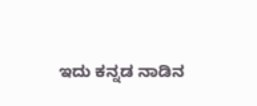ಇದು ಕನ್ನಡ ನಾಡಿನ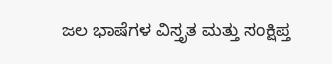ಜಲ ಭಾಷೆಗಳ ವಿಸ್ತೃತ ಮತ್ತು ಸಂಕ್ಷಿಪ್ತ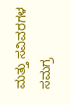ಮತ್ತು ಸವಿವರಗಳ ಸಮಗ್ರ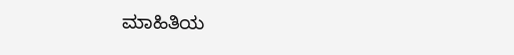ಮಾಹಿತಿಯ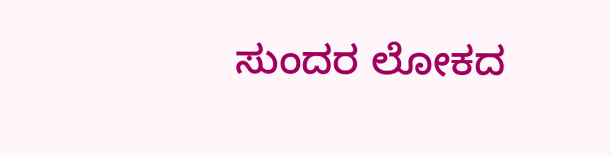ಸುಂದರ ಲೋಕದ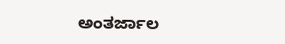ಅಂತರ್ಜಾಲ